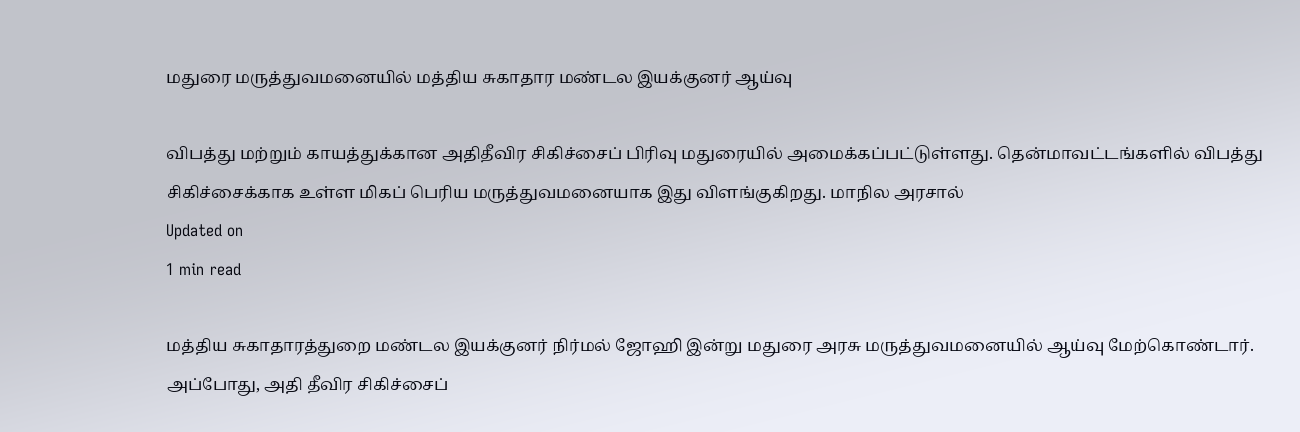மதுரை மருத்துவமனையில் மத்திய சுகாதார மண்டல இயக்குனர் ஆய்வு

விபத்து மற்றும் காயத்துக்கான அதிதீவிர சிகிச்சைப் பிரிவு மதுரையில் அமைக்கப்பட்டுள்ளது. தென்மாவட்டங்களில் விபத்து சிகிச்சைக்காக உள்ள மிகப் பெரிய மருத்துவமனையாக இது விளங்குகிறது. மாநில அரசால்
Updated on
1 min read

மத்திய சுகாதாரத்துறை மண்டல இயக்குனர் நிர்மல் ஜோஹி இன்று மதுரை அரசு மருத்துவமனையில் ஆய்வு மேற்கொண்டார். அப்போது, அதி தீவிர சிகிச்சைப்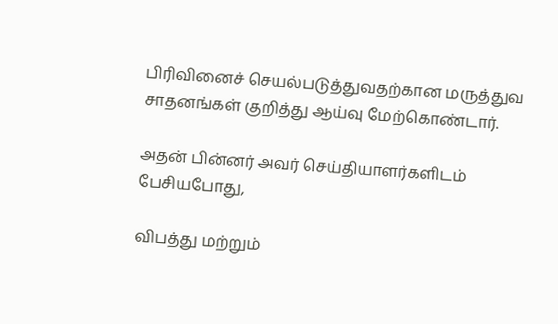பிரிவினைச் செயல்படுத்துவதற்கான மருத்துவ சாதனங்கள் குறித்து ஆய்வு மேற்கொண்டார்.

அதன் பின்னர் அவர் செய்தியாளர்களிடம் பேசியபோது,

விபத்து மற்றும்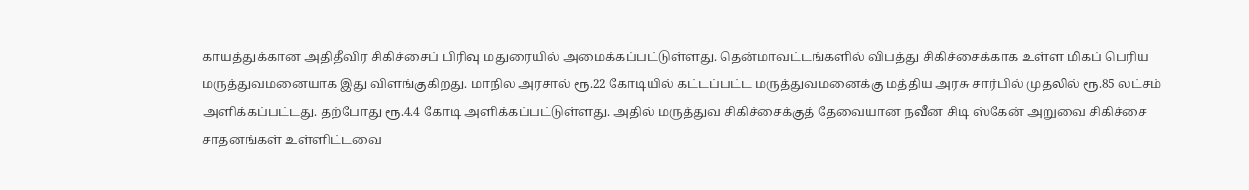காயத்துக்கான அதிதீவிர சிகிச்சைப் பிரிவு மதுரையில் அமைக்கப்பட்டுள்ளது. தென்மாவட்டங்களில் விபத்து சிகிச்சைக்காக உள்ள மிகப் பெரிய மருத்துவமனையாக இது விளங்குகிறது. மாநில அரசால் ரூ.22 கோடியில் கட்டப்பட்ட மருத்துவமனைக்கு மத்திய அரசு சார்பில் முதலில் ரூ.85 லட்சம் அளிக்கப்பட்டது. தற்போது ரூ.4.4 கோடி அளிக்கப்பட்டுள்ளது. அதில் மருத்துவ சிகிச்சைக்குத் தேவையான நவீன சிடி ஸ்கேன் அறுவை சிகிச்சை சாதனங்கள் உள்ளிட்டவை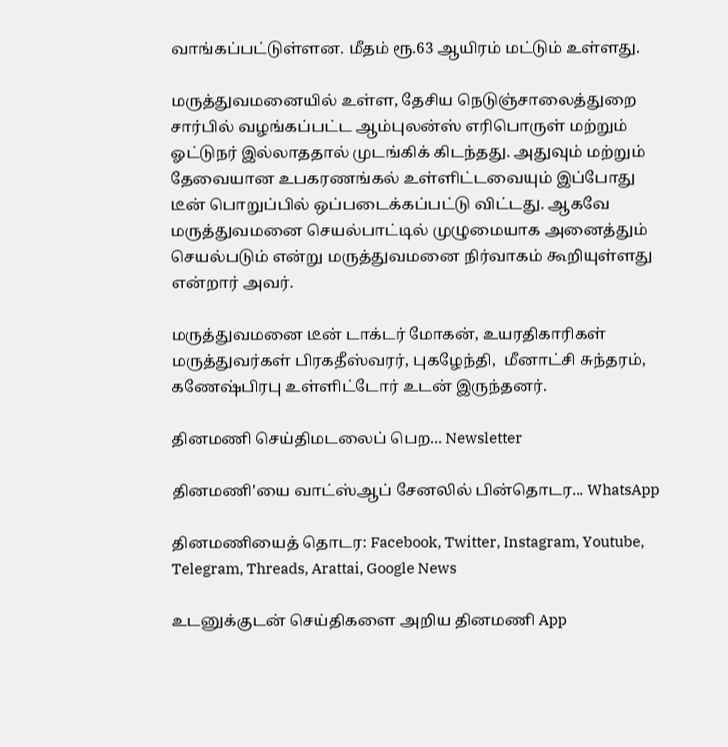வாங்கப்பட்டுள்ளன. மீதம் ரூ.63 ஆயிரம் மட்டும் உள்ளது.

மருத்துவமனையில் உள்ள, தேசிய நெடுஞ்சாலைத்துறை சார்பில் வழங்கப்பட்ட ஆம்புலன்ஸ் எரிபொருள் மற்றும் ஓட்டுநர் இல்லாததால் முடங்கிக் கிடந்தது. அதுவும் மற்றும் தேவையான உபகரணங்கல் உள்ளிட்டவையும் இப்போது டீன் பொறுப்பில் ஒப்படைக்கப்பட்டு விட்டது. ஆகவே மருத்துவமனை செயல்பாட்டில் முழுமையாக அனைத்தும் செயல்படும் என்று மருத்துவமனை நிர்வாகம் கூறியுள்ளது என்றார் அவர்.

மருத்துவமனை டீன் டாக்டர் மோகன், உயரதிகாரிகள் மருத்துவர்கள் பிரகதீஸ்வரர், புகழேந்தி,  மீனாட்சி சுந்தரம், கணேஷ்பிரபு உள்ளிட்டோர் உடன் இருந்தனர்.

தினமணி செய்திமடலைப் பெற... Newsletter

தினமணி'யை வாட்ஸ்ஆப் சேனலில் பின்தொடர... WhatsApp

தினமணியைத் தொடர: Facebook, Twitter, Instagram, Youtube, Telegram, Threads, Arattai, Google News

உடனுக்குடன் செய்திகளை அறிய தினமணி App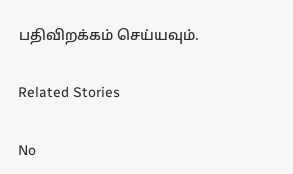பதிவிறக்கம் செய்யவும்.

Related Stories

No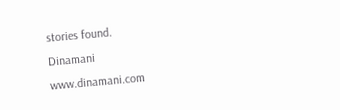stories found.
Dinamani
www.dinamani.com